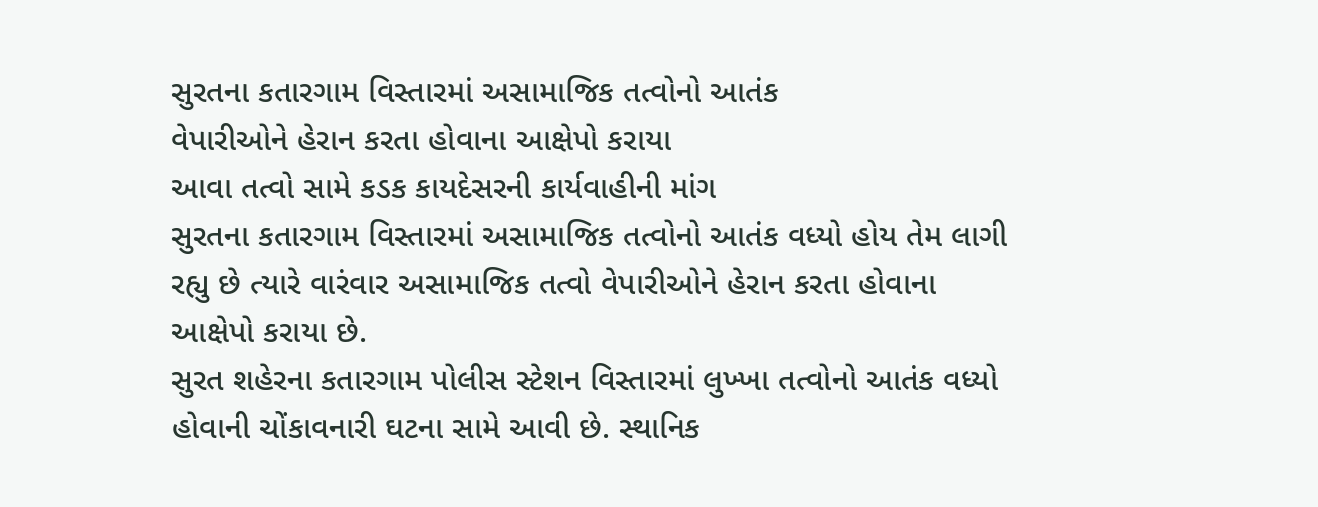સુરતના કતારગામ વિસ્તારમાં અસામાજિક તત્વોનો આતંક
વેપારીઓને હેરાન કરતા હોવાના આક્ષેપો કરાયા
આવા તત્વો સામે કડક કાયદેસરની કાર્યવાહીની માંગ
સુરતના કતારગામ વિસ્તારમાં અસામાજિક તત્વોનો આતંક વધ્યો હોય તેમ લાગી રહ્યુ છે ત્યારે વારંવાર અસામાજિક તત્વો વેપારીઓને હેરાન કરતા હોવાના આક્ષેપો કરાયા છે.
સુરત શહેરના કતારગામ પોલીસ સ્ટેશન વિસ્તારમાં લુખ્ખા તત્વોનો આતંક વધ્યો હોવાની ચોંકાવનારી ઘટના સામે આવી છે. સ્થાનિક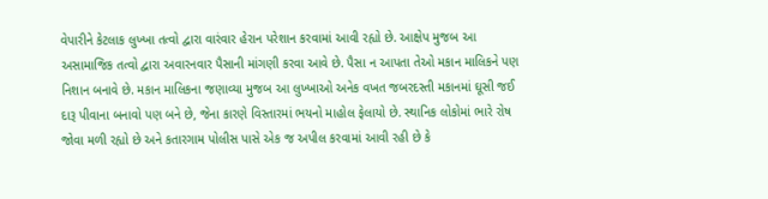વેપારીને કેટલાક લુખ્ખા તત્વો દ્વારા વારંવાર હેરાન પરેશાન કરવામાં આવી રહ્યો છે. આક્ષેપ મુજબ આ અસામાજિક તત્વો દ્વારા અવારનવાર પૈસાની માંગણી કરવા આવે છે. પૈસા ન આપતા તેઓ મકાન માલિકને પણ નિશાન બનાવે છે. મકાન માલિકના જણાવ્યા મુજબ આ લુખ્ખાઓ અનેક વખત જબરદસ્તી મકાનમાં ઘૂસી જઈ દારૂ પીવાના બનાવો પણ બને છે, જેના કારણે વિસ્તારમાં ભયનો માહોલ ફેલાયો છે. સ્થાનિક લોકોમાં ભારે રોષ જોવા મળી રહ્યો છે અને કતારગામ પોલીસ પાસે એક જ અપીલ કરવામાં આવી રહી છે કે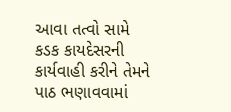આવા તત્વો સામે કડક કાયદેસરની કાર્યવાહી કરીને તેમને પાઠ ભણાવવામાં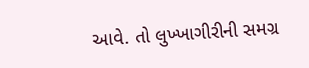આવે. તો લુખ્ખાગીરીની સમગ્ર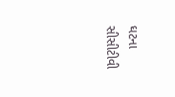ઘટના સીસીટીવી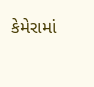કેમેરામાં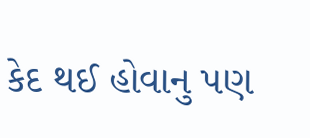કેદ થઈ હોવાનુ પણ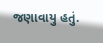જણાવાયુ હતું.